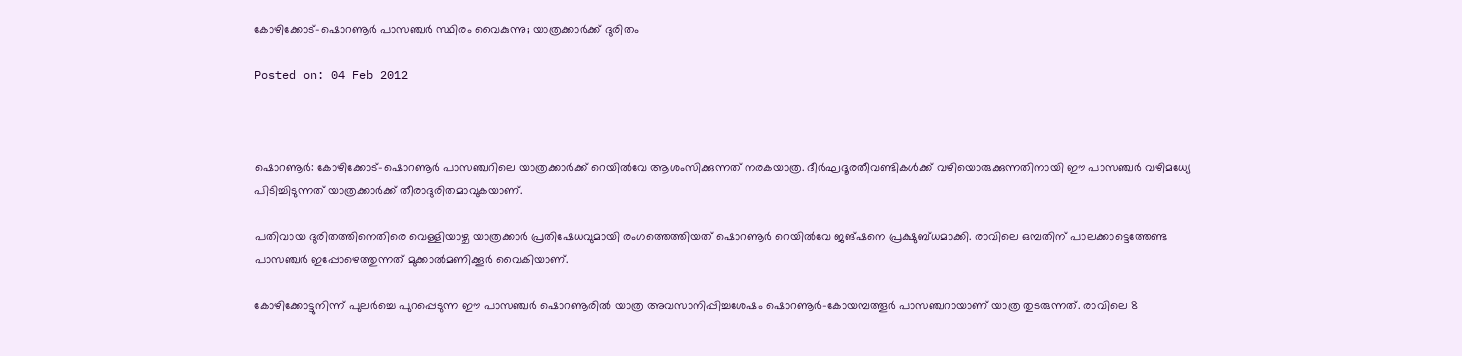കോഴിക്കോട്-ഷൊറണൂര്‍ പാസഞ്ചര്‍ സ്ഥിരം വൈകുന്നു; യാത്രക്കാര്‍ക്ക് ദുരിതം

Posted on: 04 Feb 2012



ഷൊറണൂര്‍: കോഴിക്കോട്-ഷൊറണൂര്‍ പാസഞ്ചറിലെ യാത്രക്കാര്‍ക്ക് റെയില്‍വേ ആശംസിക്കുന്നത് നരകയാത്ര. ദീര്‍ഘദൂരതീവണ്ടികള്‍ക്ക് വഴിയൊരുക്കുന്നതിനായി ഈ പാസഞ്ചര്‍ വഴിമധ്യേ പിടിച്ചിടുന്നത് യാത്രക്കാര്‍ക്ക് തീരാദുരിതമാവുകയാണ്.

പതിവായ ദുരിതത്തിനെതിരെ വെള്ളിയാഴ്ച യാത്രക്കാര്‍ പ്രതിഷേധവുമായി രംഗത്തെത്തിയത് ഷൊറണൂര്‍ റെയില്‍വേ ജങ്ഷനെ പ്രക്ഷുബ്ധമാക്കി. രാവിലെ ഒമ്പതിന് പാലക്കാട്ടെത്തേണ്ട പാസഞ്ചര്‍ ഇപ്പോഴെത്തുന്നത് മുക്കാല്‍മണിക്കൂര്‍ വൈകിയാണ്.

കോഴിക്കോട്ടുനിന്ന് പുലര്‍ച്ചെ പുറപ്പെടുന്ന ഈ പാസഞ്ചര്‍ ഷൊറണൂരില്‍ യാത്ര അവസാനിപ്പിച്ചശേഷം ഷൊറണൂര്‍-കോയമ്പത്തൂര്‍ പാസഞ്ചറായാണ് യാത്ര തുടരുന്നത്. രാവിലെ 8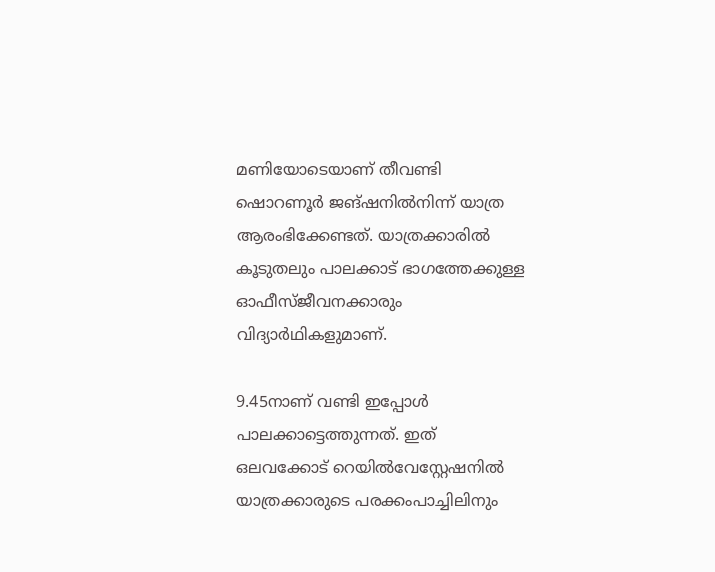മണിയോടെയാണ് തീവണ്ടി ഷൊറണൂര്‍ ജങ്ഷനില്‍നിന്ന് യാത്ര ആരംഭിക്കേണ്ടത്. യാത്രക്കാരില്‍ കൂടുതലും പാലക്കാട് ഭാഗത്തേക്കുള്ള ഓഫീസ്ജീവനക്കാരും വിദ്യാര്‍ഥികളുമാണ്.

9.45നാണ് വണ്ടി ഇപ്പോള്‍ പാലക്കാട്ടെത്തുന്നത്. ഇത് ഒലവക്കോട് റെയില്‍വേസ്റ്റേഷനില്‍ യാത്രക്കാരുടെ പരക്കംപാച്ചിലിനും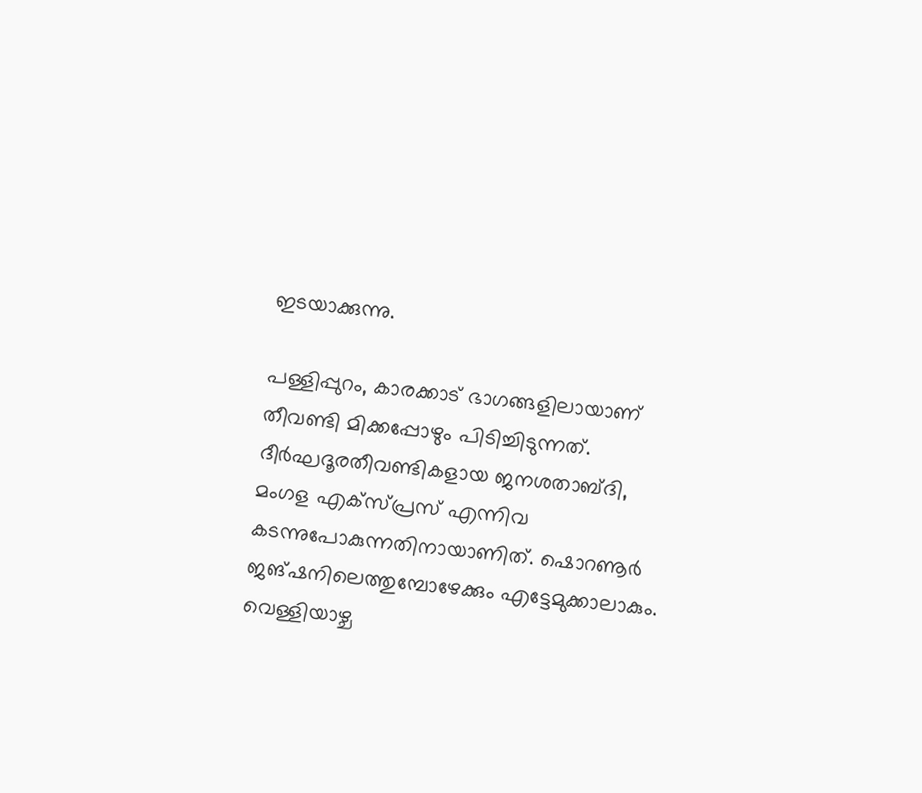ഇടയാക്കുന്നു.

പള്ളിപ്പുറം, കാരക്കാട് ഭാഗങ്ങളിലായാണ് തീവണ്ടി മിക്കപ്പോഴും പിടിച്ചിടുന്നത്. ദീര്‍ഘദൂരതീവണ്ടികളായ ജനശതാബ്ദി, മംഗള എക്‌സ്പ്രസ് എന്നിവ കടന്നുപോകുന്നതിനായാണിത്. ഷൊറണൂര്‍ ജങ്ഷനിലെത്തുമ്പോഴേക്കും എട്ടേമുക്കാലാകും. വെള്ളിയാഴ്ച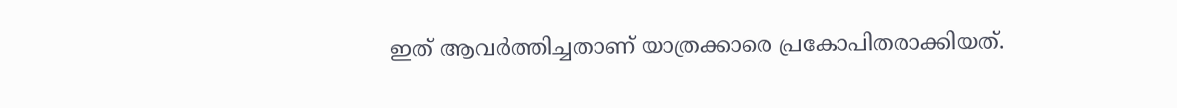ഇത് ആവര്‍ത്തിച്ചതാണ് യാത്രക്കാരെ പ്രകോപിതരാക്കിയത്.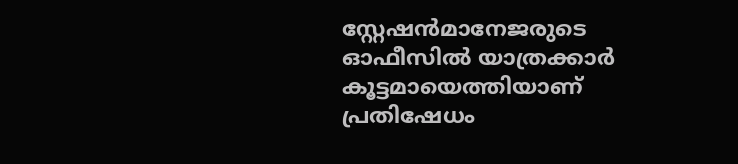സ്റ്റേഷന്‍മാനേജരുടെ ഓഫീസില്‍ യാത്രക്കാര്‍ കൂട്ടമായെത്തിയാണ് പ്രതിഷേധം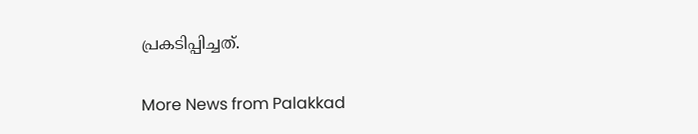പ്രകടിപ്പിച്ചത്.

More News from Palakkad